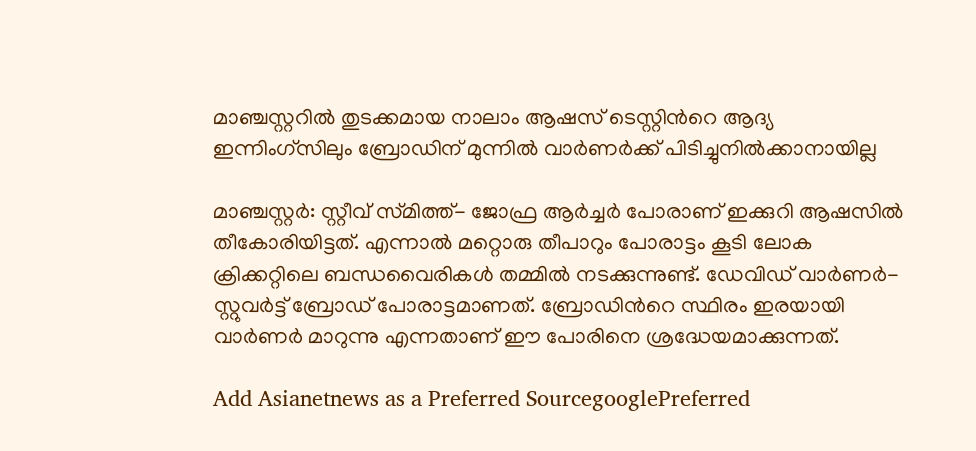മാഞ്ചസ്റ്ററില്‍ തുടക്കമായ നാലാം ആഷസ് ടെസ്റ്റിന്‍റെ ആദ്യ ഇന്നിംഗ്‌സിലും ബ്രോഡിന് മുന്നില്‍ വാര്‍ണര്‍ക്ക് പിടിച്ചുനില്‍ക്കാനായില്ല

മാഞ്ചസ്റ്റര്‍: സ്റ്റീവ് സ്‌മിത്ത്- ജോഫ്ര ആര്‍ച്ചര്‍ പോരാണ് ഇക്കുറി ആഷസില്‍ തീകോരിയിട്ടത്. എന്നാല്‍ മറ്റൊരു തീപാറും പോരാട്ടം കൂടി ലോക ക്രിക്കറ്റിലെ ബന്ധവൈരികള്‍ തമ്മില്‍ നടക്കുന്നുണ്ട്. ഡേവിഡ് വാര്‍ണര്‍- സ്റ്റുവര്‍ട്ട് ബ്രോഡ് പോരാട്ടമാണത്. ബ്രോഡിന്‍റെ സ്ഥിരം ഇരയായി വാര്‍ണര്‍ മാറുന്നു എന്നതാണ് ഈ പോരിനെ ശ്രദ്ധേയമാക്കുന്നത്.

Add Asianetnews as a Preferred SourcegooglePreferred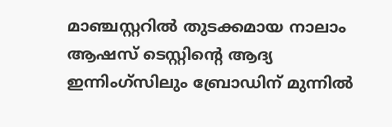മാഞ്ചസ്റ്ററില്‍ തുടക്കമായ നാലാം ആഷസ് ടെസ്റ്റിന്‍റെ ആദ്യ ഇന്നിംഗ്‌സിലും ബ്രോഡിന് മുന്നില്‍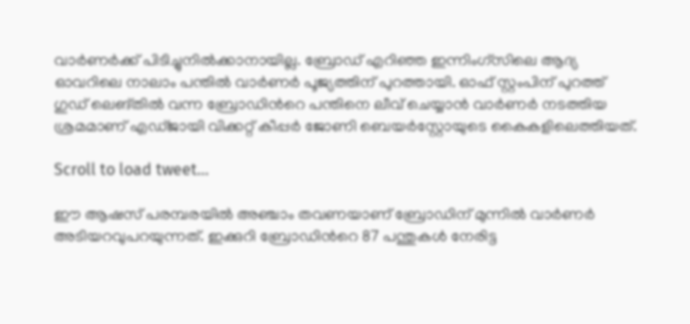വാര്‍ണര്‍ക്ക് പിടിച്ചുനില്‍ക്കാനായില്ല. ബ്രോഡ് എറിഞ്ഞ ഇന്നിംഗ്‌സിലെ ആദ്യ ഓവറിലെ നാലാം പന്തില്‍ വാര്‍ണര്‍ പൂജ്യത്തിന് പുറത്തായി. ഓഫ് സ്റ്റംപിന് പുറത്ത് ഗുഡ് ലെങ്തില്‍ വന്ന ബ്രോഡിന്‍റെ പന്തിനെ ലീവ് ചെയ്യാന്‍ വാര്‍ണര്‍ നടത്തിയ ശ്രമമാണ് എഡ്‌ജായി വിക്കറ്റ് കീപ്പര്‍ ജോണി ബെയര്‍സ്റ്റോയുടെ കൈകളിലെത്തിയത്.

Scroll to load tweet…

ഈ ആഷസ് പരമ്പരയില്‍ അഞ്ചാം തവണയാണ് ബ്രോഡിന് മുന്നില്‍ വാര്‍ണര്‍ അടിയറവുപറയുന്നത്. ഇക്കുറി ബ്രോഡിന്‍റെ 87 പന്തുകള്‍ നേരിട്ട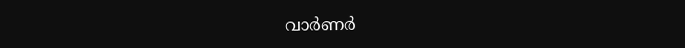വാര്‍ണര്‍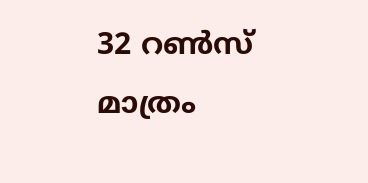32 റണ്‍സ് മാത്രം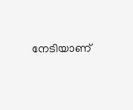നേടിയാണ്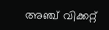അഞ്ച് വിക്കറ്റ്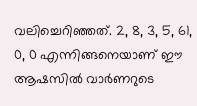വലിച്ചെറിഞ്ഞത്. 2, 8, 3, 5, 61, 0, 0 എന്നിങ്ങനെയാണ് ഈ ആഷസില്‍ വാര്‍ണറുടെ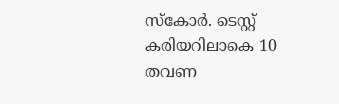സ്‌കോര്‍. ടെസ്റ്റ് കരിയറിലാകെ 10 തവണ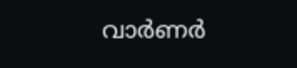വാര്‍ണര്‍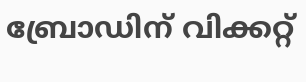ബ്രോഡിന് വിക്കറ്റ്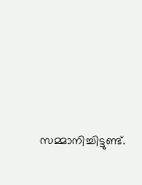സമ്മാനിച്ചിട്ടുണ്ട്.